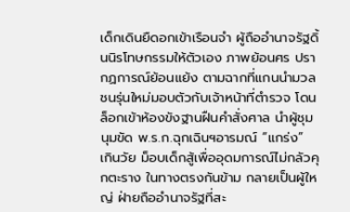เด็กเดินยืดอกเข้าเรือนจำ ผู้ถืออำนาจรัฐดิ้นนิรโทษกรรมให้ตัวเอง ภาพย้อนศร ปรากฏการณ์ย้อนแย้ง ตามฉากที่แกนนำมวลชนรุ่นใหม่มอบตัวกับเจ้าหน้าที่ตำรวจ โดนล็อกเข้าห้องขังฐานฝืนคำสั่งศาล นำผู้ชุมนุมขัด พ.ร.ก.ฉุกเฉินฯอารมณ์ “แกร่ง” เกินวัย ม็อบเด็กสู้เพื่ออุดมการณ์ไม่กลัวคุกตะราง ในทางตรงกันข้าม กลายเป็นผู้ใหญ่ ฝ่ายถืออำนาจรัฐที่สะ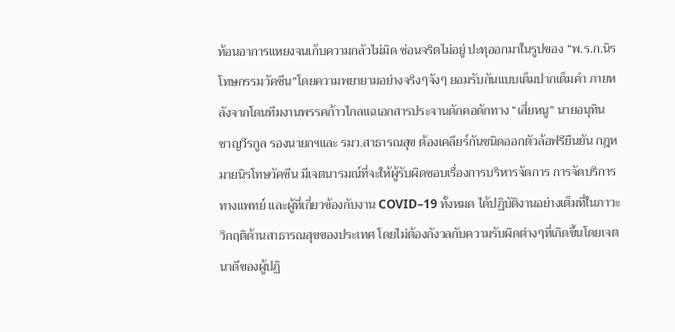ท้อนอาการแหยงจนเก็บความกลัวไม่มิด ซ่อนจริตไม่อยู่ ปะทุออกมาในรูปของ “พ.ร.ก.นิรโทษกรรมวัคซีน”โดยความพยายามอย่างจริงๆจังๆ ยอมรับกันแบบเต็มปากเต็มคำ ภายหลังจากโดนทีมงานพรรคก้าวไกลแฉเอกสารประจานดักคอดักทาง “เสี่ยหนู” นายอนุทิน ชาญวีรกูล รองนายกฯและ รมว.สาธารณสุข ต้องเคลียร์กันชนิดออกตัวล้อฟรียืนยัน กฎหมายนิรโทษวัคซีน มีเจตนารมณ์ที่จะให้ผู้รับผิดชอบเรื่องการบริหารจัดการ การจัดบริการทางแพทย์ และผู้ที่เกี่ยวข้องกับงาน COVID–19 ทั้งหมด ได้ปฏิบัติงานอย่างเต็มที่ในภาวะวิกฤติด้านสาธารณสุขของประเทศ โดยไม่ต้องกังวลกับความรับผิดต่างๆที่เกิดขึ้นโดยเจตนาดีของผู้ปฏิ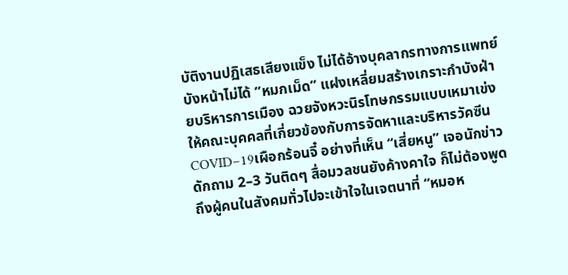บัติงานปฏิเสธเสียงแข็ง ไม่ได้อ้างบุคลากรทางการแพทย์บังหน้าไม่ได้ “หมกเม็ด” แฝงเหลี่ยมสร้างเกราะกำบังฝ่ายบริหารการเมือง ฉวยจังหวะนิรโทษกรรมแบบเหมาเข่งให้คณะบุคคลที่เกี่ยวข้องกับการจัดหาและบริหารวัคซีน COVID–19เผือกร้อนจี๋ อย่างที่เห็น “เสี่ยหนู” เจอนักข่าวดักถาม 2–3 วันติดๆ สื่อมวลชนยังค้างคาใจ ก็ไม่ต้องพูดถึงผู้คนในสังคมทั่วไปจะเข้าใจในเจตนาที่ “หมอห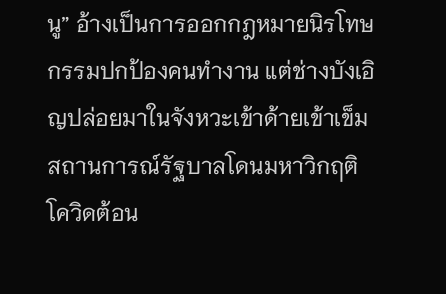นู” อ้างเป็นการออกกฎหมายนิรโทษกรรมปกป้องคนทำงาน แต่ช่างบังเอิญปล่อยมาในจังหวะเข้าด้ายเข้าเข็มสถานการณ์รัฐบาลโดนมหาวิกฤติโควิดต้อน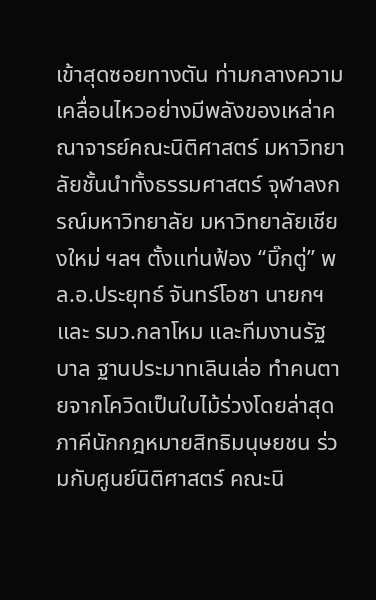เข้าสุดซอยทางตัน ท่ามกลางความเคลื่อนไหวอย่างมีพลังของเหล่าคณาจารย์คณะนิติศาสตร์ มหาวิทยาลัยชั้นนำทั้งธรรมศาสตร์ จุฬาลงกรณ์มหาวิทยาลัย มหาวิทยาลัยเชียงใหม่ ฯลฯ ตั้งแท่นฟ้อง “บิ๊กตู่” พล.อ.ประยุทธ์ จันทร์โอชา นายกฯและ รมว.กลาโหม และทีมงานรัฐบาล ฐานประมาทเลินเล่อ ทำคนตายจากโควิดเป็นใบไม้ร่วงโดยล่าสุด ภาคีนักกฎหมายสิทธิมนุษยชน ร่วมกับศูนย์นิติศาสตร์ คณะนิ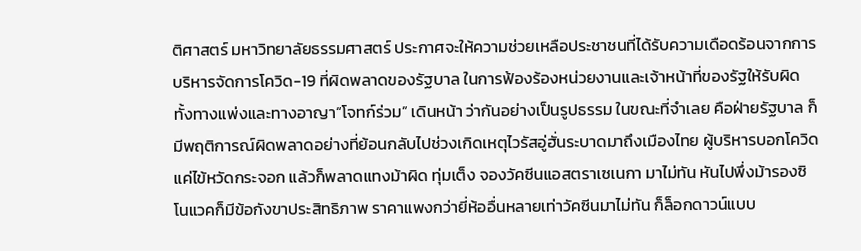ติศาสตร์ มหาวิทยาลัยธรรมศาสตร์ ประกาศจะให้ความช่วยเหลือประชาชนที่ได้รับความเดือดร้อนจากการบริหารจัดการโควิด-19 ที่ผิดพลาดของรัฐบาล ในการฟ้องร้องหน่วยงานและเจ้าหน้าที่ของรัฐให้รับผิดทั้งทางแพ่งและทางอาญา“โจทก์ร่วม” เดินหน้า ว่ากันอย่างเป็นรูปธรรม ในขณะที่จำเลย คือฝ่ายรัฐบาล ก็มีพฤติการณ์ผิดพลาดอย่างที่ย้อนกลับไปช่วงเกิดเหตุไวรัสอู่ฮั่นระบาดมาถึงเมืองไทย ผู้บริหารบอกโควิดแค่ไข้หวัดกระจอก แล้วก็พลาดแทงม้าผิด ทุ่มเต็ง จองวัคซีนแอสตราเซเนกา มาไม่ทัน หันไปพึ่งม้ารองซิโนแวคก็มีข้อกังขาประสิทธิภาพ ราคาแพงกว่ายี่ห้ออื่นหลายเท่าวัคซีนมาไม่ทัน ก็ล็อกดาวน์แบบ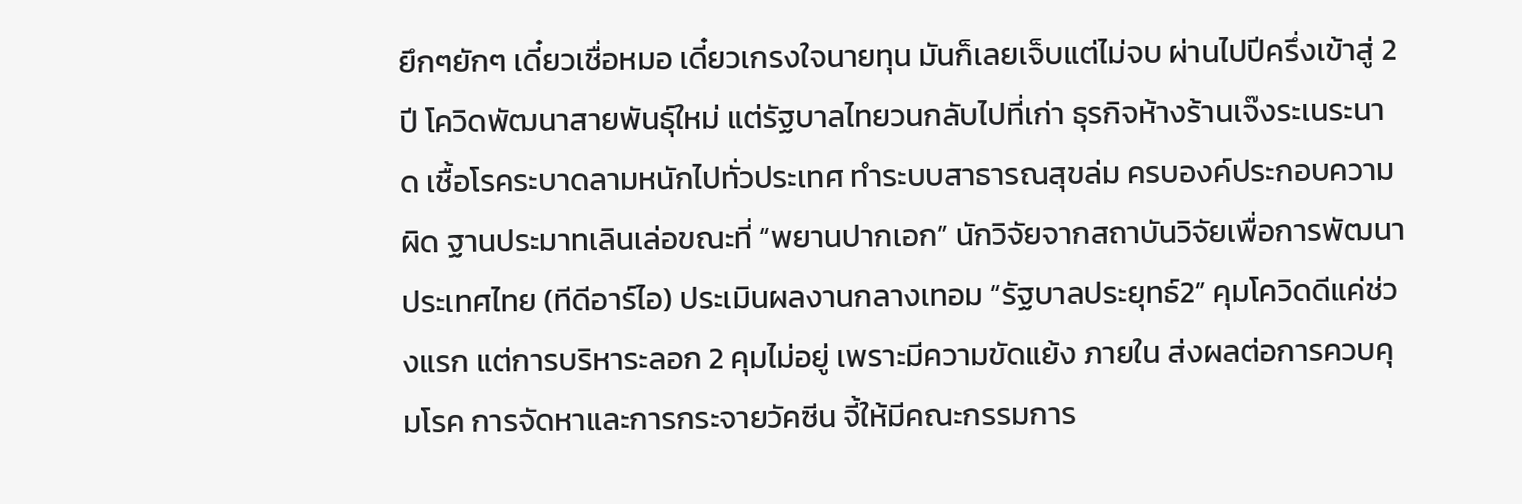ยึกๆยักๆ เดี๋ยวเชื่อหมอ เดี๋ยวเกรงใจนายทุน มันก็เลยเจ็บแต่ไม่จบ ผ่านไปปีครึ่งเข้าสู่ 2 ปี โควิดพัฒนาสายพันธุ์ใหม่ แต่รัฐบาลไทยวนกลับไปที่เก่า ธุรกิจห้างร้านเจ๊งระเนระนาด เชื้อโรคระบาดลามหนักไปทั่วประเทศ ทำระบบสาธารณสุขล่ม ครบองค์ประกอบความผิด ฐานประมาทเลินเล่อขณะที่ “พยานปากเอก” นักวิจัยจากสถาบันวิจัยเพื่อการพัฒนาประเทศไทย (ทีดีอาร์ไอ) ประเมินผลงานกลางเทอม “รัฐบาลประยุทธ์2” คุมโควิดดีแค่ช่วงแรก แต่การบริหาระลอก 2 คุมไม่อยู่ เพราะมีความขัดแย้ง ภายใน ส่งผลต่อการควบคุมโรค การจัดหาและการกระจายวัคซีน จี้ให้มีคณะกรรมการ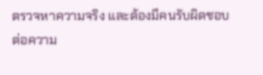ตรวจหาความจริง และต้องมีคนรับผิดชอบต่อความ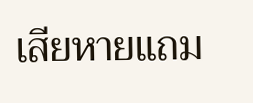เสียหายแถม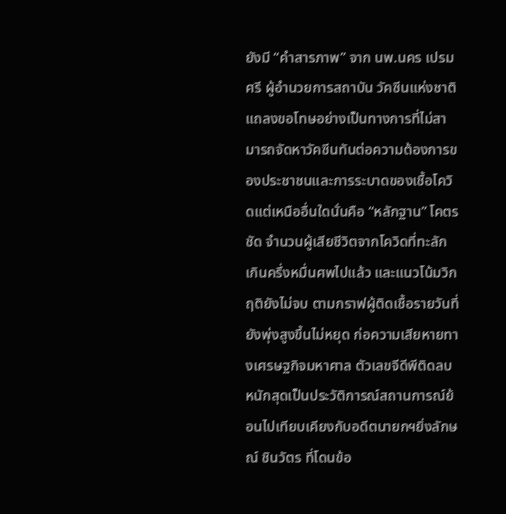ยังมี “คำสารภาพ” จาก นพ.นคร เปรมศรี ผู้อำนวยการสถาบัน วัคซีนแห่งชาติ แถลงขอโทษอย่างเป็นทางการที่ไม่สามารถจัดหาวัคซีนทันต่อความต้องการของประชาชนและการระบาดของเชื้อโควิดแต่เหนืออื่นใดนั่นคือ “หลักฐาน” โคตรชัด จำนวนผู้เสียชีวิตจากโควิดที่ทะลักเกินครึ่งหมื่นศพไปแล้ว และแนวโน้มวิกฤติยังไม่จบ ตามกราฟผู้ติดเชื้อรายวันที่ยังพุ่งสูงขึ้นไม่หยุด ก่อความเสียหายทางเศรษฐกิจมหาศาล ตัวเลขจีดีพีติดลบหนักสุดเป็นประวัติการณ์สถานการณ์ย้อนไปเทียบเคียงกับอดีตนายกฯยิ่งลักษณ์ ชินวัตร ที่โดนข้อ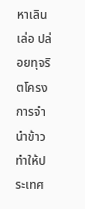หาเลินเล่อ ปล่อยทุจริตโครงการจำนำข้าว ทำให้ประเทศ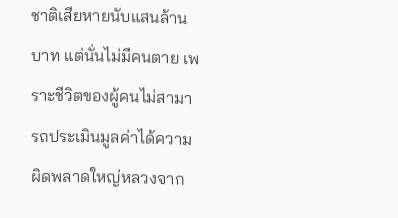ชาติเสียหายนับแสนล้านบาท แต่นั่นไม่มีคนตาย เพราะชีวิตของผู้คนไม่สามารถประเมินมูลค่าได้ความผิดพลาดใหญ่หลวงจาก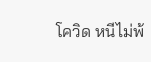โควิด หนีไม่พ้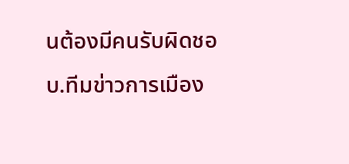นต้องมีคนรับผิดชอบ.ทีมข่าวการเมือง